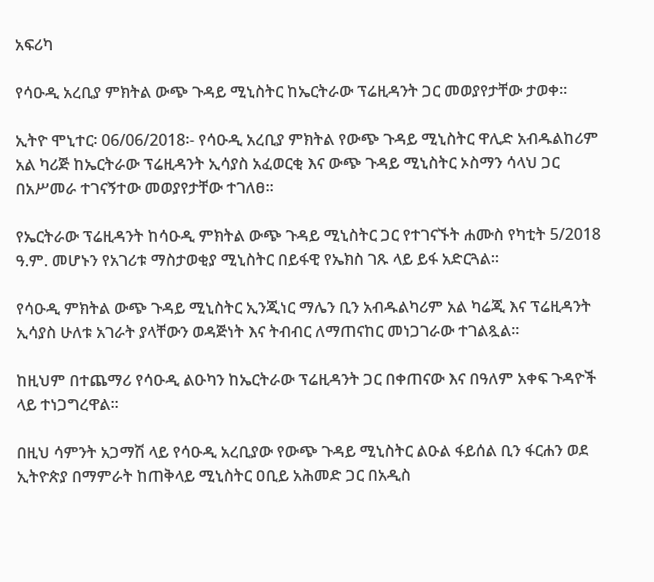አፍሪካ

የሳዑዲ አረቢያ ምክትል ውጭ ጉዳይ ሚኒስትር ከኤርትራው ፕሬዚዳንት ጋር መወያየታቸው ታወቀ።

ኢትዮ ሞኒተር፡ 06/06/2018፡- የሳዑዲ አረቢያ ምክትል የውጭ ጉዳይ ሚኒስትር ዋሊድ አብዱልከሪም አል ካሪጅ ከኤርትራው ፕሬዚዳንት ኢሳያስ አፈወርቂ እና ውጭ ጉዳይ ሚኒስትር ኦስማን ሳላህ ጋር በአሥመራ ተገናኝተው መወያየታቸው ተገለፀ።

የኤርትራው ፕሬዚዳንት ከሳዑዲ ምክትል ውጭ ጉዳይ ሚኒስትር ጋር የተገናኙት ሐሙስ የካቲት 5/2018 ዓ.ም. መሆኑን የአገሪቱ ማስታወቂያ ሚኒስትር በይፋዊ የኤክስ ገጹ ላይ ይፋ አድርጓል።

የሳዑዲ ምክትል ውጭ ጉዳይ ሚኒስትር ኢንጂነር ማሌን ቢን አብዱልካሪም አል ካሬጂ እና ፕሬዚዳንት ኢሳያስ ሁለቱ አገራት ያላቸውን ወዳጅነት እና ትብብር ለማጠናከር መነጋገራው ተገልጿል።

ከዚህም በተጨማሪ የሳዑዲ ልዑካን ከኤርትራው ፕሬዚዳንት ጋር በቀጠናው እና በዓለም አቀፍ ጉዳዮች ላይ ተነጋግረዋል።

በዚህ ሳምንት አጋማሽ ላይ የሳዑዲ አረቢያው የውጭ ጉዳይ ሚኒስትር ልዑል ፋይሰል ቢን ፋርሐን ወደ ኢትዮጵያ በማምራት ከጠቅላይ ሚኒስትር ዐቢይ አሕመድ ጋር በአዲስ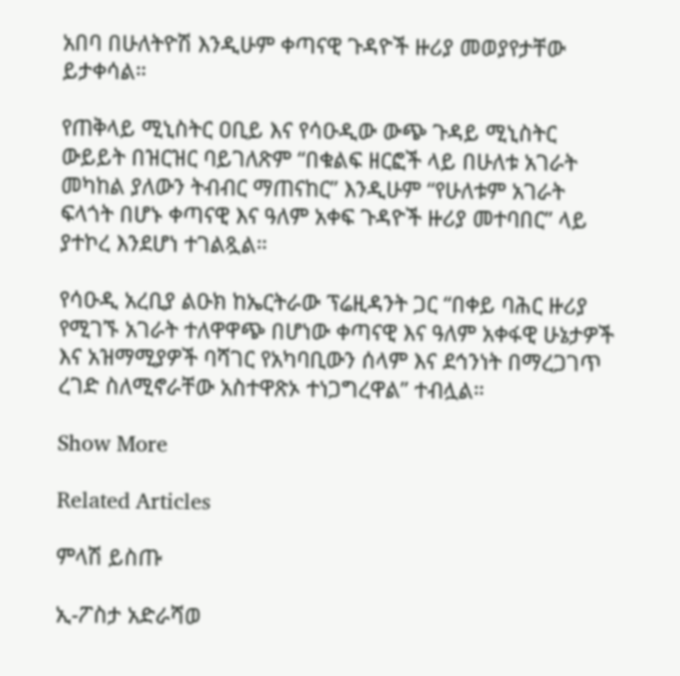አበባ በሁለትዮሽ እንዲሁም ቀጣናዊ ጉዳዮች ዙሪያ መወያየታቸው ይታቀሳል።

የጠቅላይ ሚኒስትር ዐቢይ እና የሳዑዲው ውጭ ጉዳይ ሚኒስትር ውይይት በዝርዝር ባይገለጽም “በቁልፍ ዘርፎች ላይ በሁለቱ አገራት መካከል ያለውን ትብብር ማጠናከር” እንዲሁም “የሁለቱም አገራት ፍላጎት በሆኑ ቀጣናዊ እና ዓለም አቀፍ ጉዳዮች ዙሪያ መተባበር” ላይ ያተኮረ እንደሆነ ተገልጿል።

የሳዑዲ አረቢያ ልዑክ ከኤርትራው ፕሬዚዳንት ጋር “በቀይ ባሕር ዙሪያ የሚገኙ አገራት ተለዋዋጭ በሆነው ቀጣናዊ እና ዓለም አቀፋዊ ሁኔታዎች እና አዝማሚያዎች ባሻገር የአካባቢውን ሰላም እና ደኅንነት በማረጋገጥ ረገድ ስለሚኖራቸው አስተዋጽኦ ተነጋግረዋል” ተብሏል።

Show More

Related Articles

ምላሽ ይስጡ

ኢ-ፖስታ አድራሻወ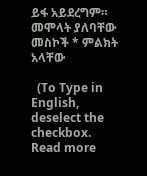ይፋ አይደረግም። መሞላት ያለባቸው መስኮች * ምልክት አላቸው

  (To Type in English, deselect the checkbox. Read more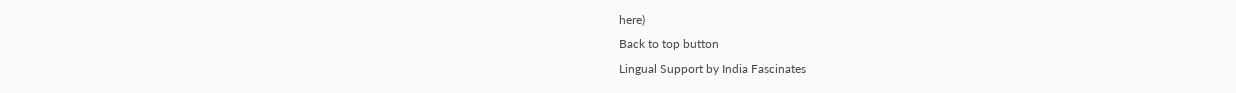here)
Back to top button
Lingual Support by India Fascinates